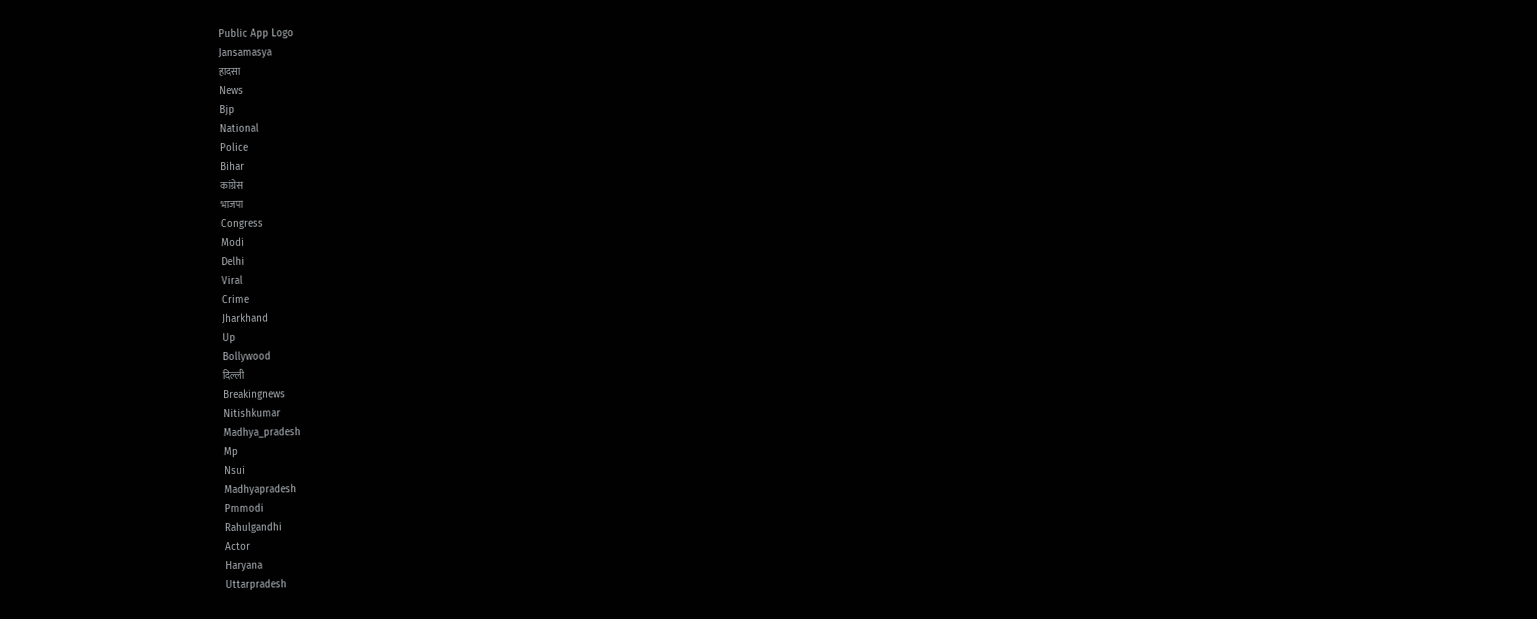Public App Logo
Jansamasya
हादसा
News
Bjp
National
Police
Bihar
कांग्रेस
भाजपा
Congress
Modi
Delhi
Viral
Crime
Jharkhand
Up
Bollywood
दिल्ली
Breakingnews
Nitishkumar
Madhya_pradesh
Mp
Nsui
Madhyapradesh
Pmmodi
Rahulgandhi
Actor
Haryana
Uttarpradesh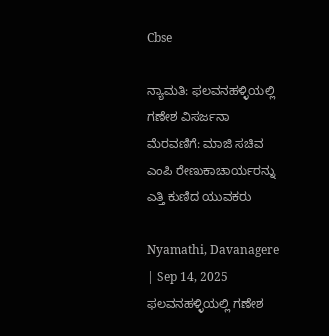Cbse

ನ್ಯಾಮತಿ: ಫಲವನಹಳ್ಳಿಯಲ್ಲಿ ಗಣೇಶ‌ ವಿಸರ್ಜನಾ‌ ಮೆರವಣಿಗೆ: ಮಾಜಿ‌ ಸಚಿವ ಎಂಪಿ‌ ರೇಣುಕಾಚಾರ್ಯರನ್ನು ಎತ್ತಿ‌ ಕುಣಿದ ಯುವಕರು

Nyamathi, Davanagere | Sep 14, 2025
ಫಲವನಹಳ್ಳಿಯಲ್ಲಿ ಗಣೇಶ‌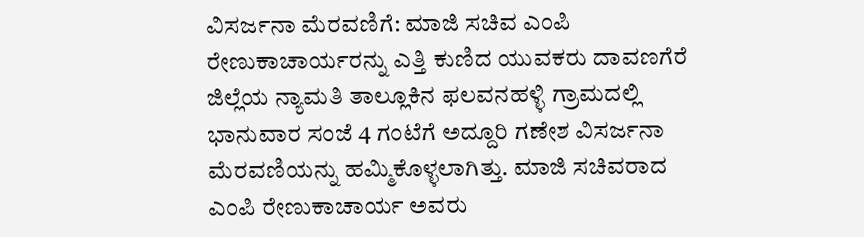ವಿಸರ್ಜನಾ‌ ಮೆರವಣಿಗೆ: ಮಾಜಿ‌ ಸಚಿವ ಎಂಪಿ‌ ರೇಣುಕಾಚಾರ್ಯರನ್ನು ಎತ್ತಿ‌ ಕುಣಿದ ಯುವಕರು ದಾವಣಗೆರೆ‌ ಜಿಲ್ಲೆಯ ನ್ಯಾಮತಿ ತಾಲ್ಲೂಕಿನ ಫಲವನಹಳ್ಳಿ ಗ್ರಾಮದಲ್ಲಿ ಭಾನುವಾರ ಸಂಜೆ 4 ಗಂಟೆಗೆ ಅದ್ದೂರಿ ಗಣೇಶ ವಿಸರ್ಜನಾ ಮೆರವಣಿಯನ್ನು ಹಮ್ಮಿಕೊಳ್ಳಲಾಗಿತ್ತು. ಮಾಜಿ ಸಚಿವರಾದ ಎಂಪಿ ರೇಣುಕಾಚಾರ್ಯ ಅವರು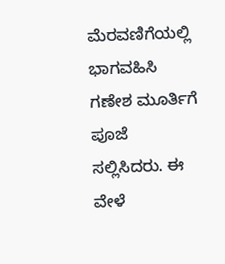ಮೆರವಣಿಗೆಯಲ್ಲಿ ಭಾಗವಹಿಸಿ ಗಣೇಶ ಮೂರ್ತಿಗೆ ಪೂಜೆ ಸಲ್ಲಿಸಿದರು. ಈ ವೇಳೆ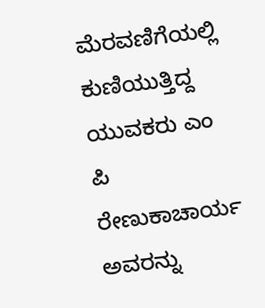ಮೆರವಣಿಗೆಯಲ್ಲಿ ಕುಣಿಯುತ್ತಿದ್ದ ಯುವಕರು ಎಂ ಪಿ ರೇಣುಕಾಚಾರ್ಯ ಅವರನ್ನು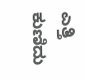ಎತ್ತಿ‌ ಕುಣಿದು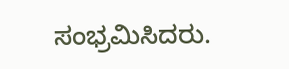ಸಂಭ್ರಮಿಸಿದರು.